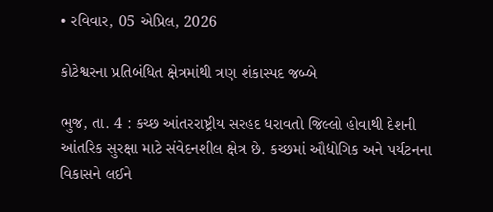• રવિવાર, 05 એપ્રિલ, 2026

કોટેશ્વરના પ્રતિબંધિત ક્ષેત્રમાંથી ત્રણ શંકાસ્પદ જબ્બે

ભુજ, તા. 4 : કચ્છ આંતરરાષ્ટ્રીય સરહદ ધરાવતો જિલ્લો હોવાથી દેશની આંતરિક સુરક્ષા માટે સંવેદનશીલ ક્ષેત્ર છે. કચ્છમાં ઔદ્યોગિક અને પર્યટનના વિકાસને લઈને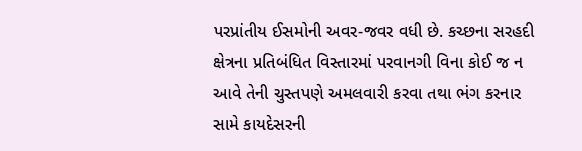પરપ્રાંતીય ઈસમોની અવર-જવર વધી છે. કચ્છના સરહદી ક્ષેત્રના પ્રતિબંધિત વિસ્તારમાં પરવાનગી વિના કોઈ જ ન આવે તેની ચુસ્તપણે અમલવારી કરવા તથા ભંગ કરનાર સામે કાયદેસરની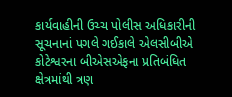કાર્યવાહીની ઉચ્ચ પોલીસ અધિકારીની સૂચનાનાં પગલે ગઈકાલે એલસીબીએ કોટેશ્વરના બીએસએફના પ્રતિબંધિત ક્ષેત્રમાંથી ત્રણ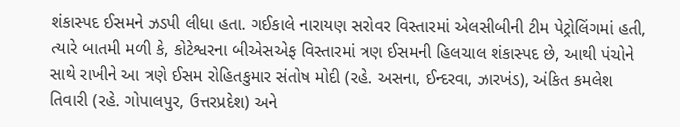શંકાસ્પદ ઈસમને ઝડપી લીધા હતા. ગઈકાલે નારાયણ સરોવર વિસ્તારમાં એલસીબીની ટીમ પેટ્રોલિંગમાં હતી, ત્યારે બાતમી મળી કે, કોટેશ્વરના બીએસએફ વિસ્તારમાં ત્રણ ઈસમની હિલચાલ શંકાસ્પદ છે, આથી પંચોને સાથે રાખીને આ ત્રણે ઈસમ રોહિતકુમાર સંતોષ મોદી (રહે. અસના, ઈન્દરવા, ઝારખંડ), અંકિત કમલેશ તિવારી (રહે. ગોપાલપુર, ઉત્તરપ્રદેશ) અને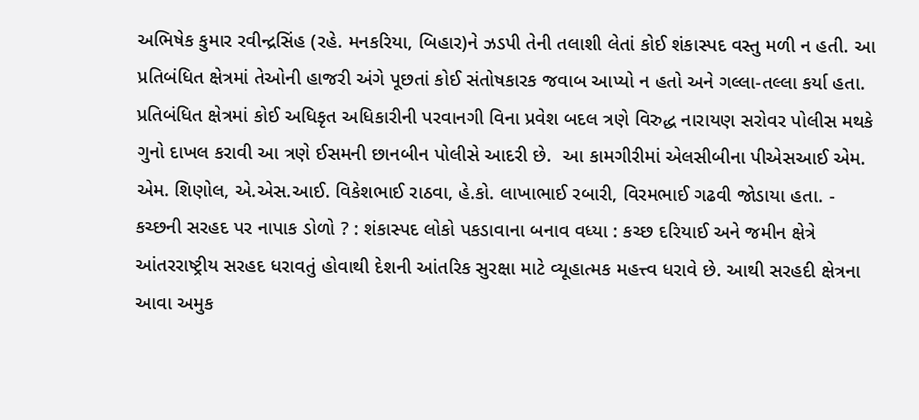અભિષેક કુમાર રવીન્દ્રસિંહ (રહે. મનકરિયા, બિહાર)ને ઝડપી તેની તલાશી લેતાં કોઈ શંકાસ્પદ વસ્તુ મળી ન હતી. આ પ્રતિબંધિત ક્ષેત્રમાં તેઓની હાજરી અંગે પૂછતાં કોઈ સંતોષકારક જવાબ આપ્યો ન હતો અને ગલ્લા-તલ્લા કર્યા હતા. પ્રતિબંધિત ક્ષેત્રમાં કોઈ અધિકૃત અધિકારીની પરવાનગી વિના પ્રવેશ બદલ ત્રણે વિરુદ્ધ નારાયણ સરોવર પોલીસ મથકે ગુનો દાખલ કરાવી આ ત્રણે ઈસમની છાનબીન પોલીસે આદરી છે.  આ કામગીરીમાં એલસીબીના પીએસઆઈ એમ. એમ. શિણોલ, એ.એસ.આઈ. વિકેશભાઈ રાઠવા, હે.કો. લાખાભાઈ રબારી, વિરમભાઈ ગઢવી જોડાયા હતા. - કચ્છની સરહદ પર નાપાક ડોળો ? : શંકાસ્પદ લોકો પકડાવાના બનાવ વધ્યા : કચ્છ દરિયાઈ અને જમીન ક્ષેત્રે આંતરરાષ્ટ્રીય સરહદ ધરાવતું હોવાથી દેશની આંતરિક સુરક્ષા માટે વ્યૂહાત્મક મહત્ત્વ ધરાવે છે. આથી સરહદી ક્ષેત્રના આવા અમુક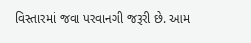વિસ્તારમાં જવા પરવાનગી જરૂરી છે. આમ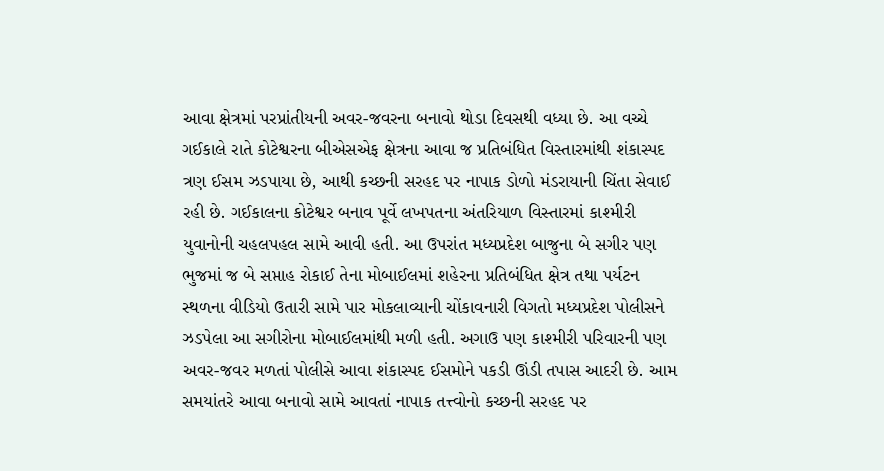આવા ક્ષેત્રમાં પરપ્રાંતીયની અવર-જવરના બનાવો થોડા દિવસથી વધ્યા છે. આ વચ્ચે ગઈકાલે રાતે કોટેશ્વરના બીએસએફ ક્ષેત્રના આવા જ પ્રતિબંધિત વિસ્તારમાંથી શંકાસ્પદ ત્રણ ઈસમ ઝડપાયા છે, આથી કચ્છની સરહદ પર નાપાક ડોળો મંડરાયાની ચિંતા સેવાઈ રહી છે. ગઈકાલના કોટેશ્વર બનાવ પૂર્વે લખપતના અંતરિયાળ વિસ્તારમાં કાશ્મીરી યુવાનોની ચહલપહલ સામે આવી હતી. આ ઉપરાંત મધ્યપ્રદેશ બાજુના બે સગીર પણ ભુજમાં જ બે સપ્તાહ રોકાઈ તેના મોબાઈલમાં શહેરના પ્રતિબંધિત ક્ષેત્ર તથા પર્યટન સ્થળના વીડિયો ઉતારી સામે પાર મોકલાવ્યાની ચોંકાવનારી વિગતો મધ્યપ્રદેશ પોલીસને ઝડપેલા આ સગીરોના મોબાઈલમાંથી મળી હતી. અગાઉ પણ કાશ્મીરી પરિવારની પણ અવર-જવર મળતાં પોલીસે આવા શંકાસ્પદ ઈસમોને પકડી ઊંડી તપાસ આદરી છે. આમ સમયાંતરે આવા બનાવો સામે આવતાં નાપાક તત્ત્વોનો કચ્છની સરહદ પર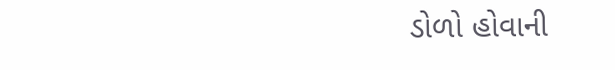ડોળો હોવાની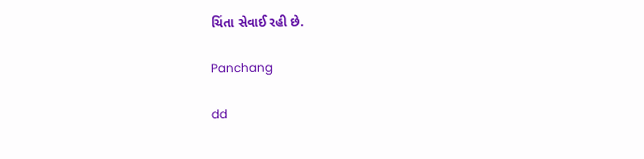ચિંતા સેવાઈ રહી છે.

Panchang

dd